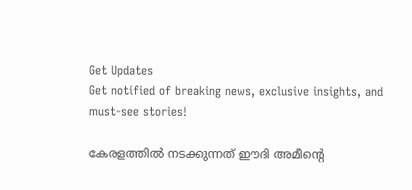Get Updates
Get notified of breaking news, exclusive insights, and must-see stories!

കേരളത്തില്‍ നടക്കുന്നത് ഈദി അമീന്റെ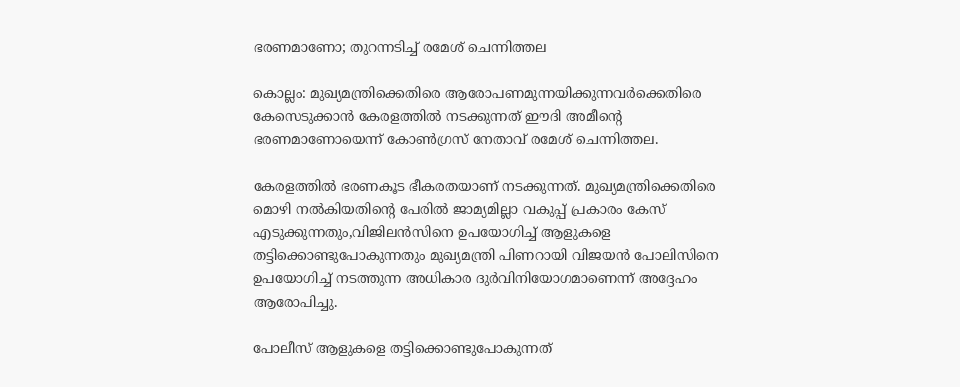ഭരണമാണോ; തുറന്നടിച്ച് രമേശ് ചെന്നിത്തല

കൊല്ലം: മുഖ്യമന്ത്രിക്കെതിരെ ആരോപണമുന്നയിക്കുന്നവര്‍ക്കെതിരെ കേസെടുക്കാന്‍ കേരളത്തില്‍ നടക്കുന്നത് ഈദി അമീന്റെ ഭരണമാണോയെന്ന് കോണ്‍ഗ്രസ് നേതാവ് രമേശ് ചെന്നിത്തല.

കേരളത്തില്‍ ഭരണകൂട ഭീകരതയാണ് നടക്കുന്നത്. മുഖ്യമന്ത്രിക്കെതിരെ മൊഴി നല്‍കിയതിന്റെ പേരില്‍ ജാമ്യമില്ലാ വകുപ്പ് പ്രകാരം കേസ് എടുക്കുന്നതും,വിജിലന്‍സിനെ ഉപയോഗിച്ച് ആളുകളെ തട്ടിക്കൊണ്ടുപോകുന്നതും മുഖ്യമന്ത്രി പിണറായി വിജയന്‍ പോലിസിനെ ഉപയോഗിച്ച് നടത്തുന്ന അധികാര ദുര്‍വിനിയോഗമാണെന്ന് അദ്ദേഹം ആരോപിച്ചു.

പോലീസ് ആളുകളെ തട്ടിക്കൊണ്ടുപോകുന്നത്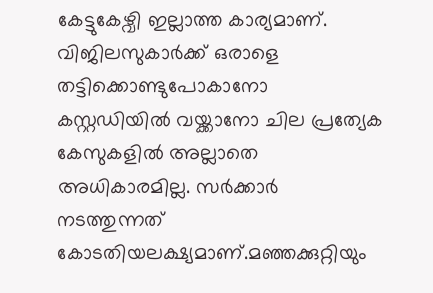കേട്ടുകേഴ്വി ഇല്ലാത്ത കാര്യമാണ്. വിജിലസുകാര്‍ക്ക് ഒരാളെ തട്ടിക്കൊണ്ടുപോകാനോ കസ്റ്റഡിയില്‍ വയ്ക്കാനോ ചില പ്രത്യേക കേസുകളില്‍ അല്ലാതെ അധികാരമില്ല. സര്‍ക്കാര്‍ നടത്തുന്നത് കോടതിയലക്ഷ്യമാണ്.മഞ്ഞക്കുറ്റിയും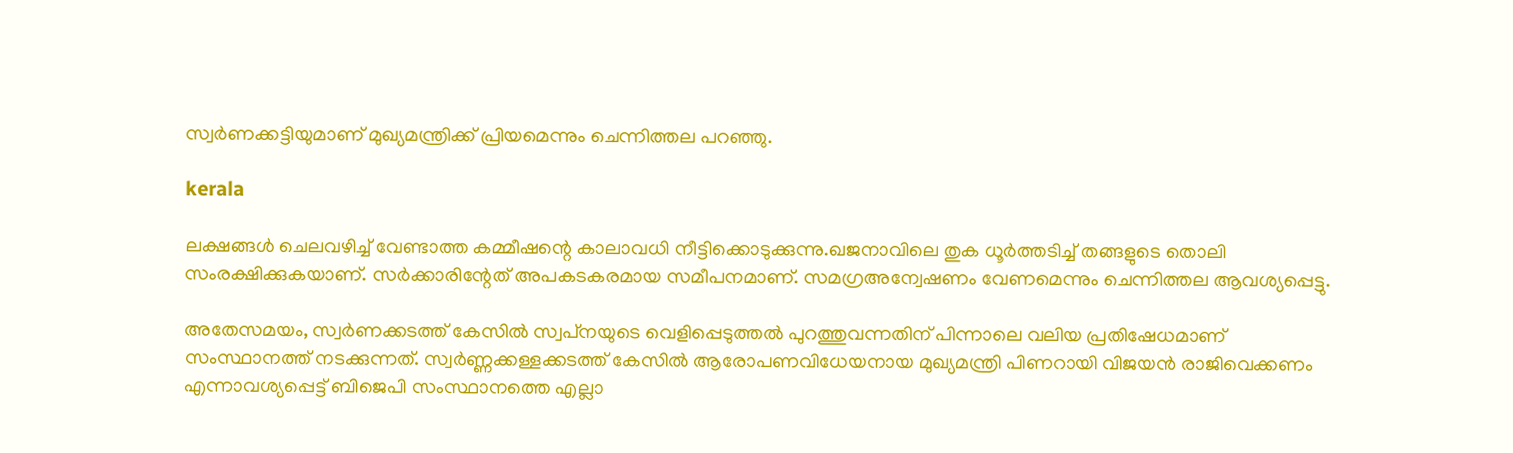സ്വര്‍ണക്കട്ടിയുമാണ് മുഖ്യമന്ത്രിക്ക് പ്രിയമെന്നും ചെന്നിത്തല പറഞ്ഞു.

kerala

ലക്ഷങ്ങള്‍ ചെലവഴിച്ച് വേണ്ടാത്ത കമ്മീഷന്റെ കാലാവധി നീട്ടിക്കൊടുക്കുന്നു.ഖജനാവിലെ തുക ധൂര്‍ത്തടിച്ച് തങ്ങളുടെ തൊലി സംരക്ഷിക്കുകയാണ്. സര്‍ക്കാരിന്റേത് അപകടകരമായ സമീപനമാണ്. സമഗ്രഅന്വേഷണം വേണമെന്നും ചെന്നിത്തല ആവശ്യപ്പെട്ടു.

അതേസമയം, സ്വര്‍ണക്കടത്ത് കേസില്‍ സ്വപ്‌നയുടെ വെളിപ്പെടുത്തല്‍ പുറത്തുവന്നതിന് പിന്നാലെ വലിയ പ്രതിഷേധമാണ് സംസ്ഥാനത്ത് നടക്കുന്നത്. സ്വര്‍ണ്ണക്കള്ളക്കടത്ത് കേസില്‍ ആരോപണവിധേയനായ മുഖ്യമന്ത്രി പിണറായി വിജയന്‍ രാജിവെക്കണം എന്നാവശ്യപ്പെട്ട് ബിജെപി സംസ്ഥാനത്തെ എല്ലാ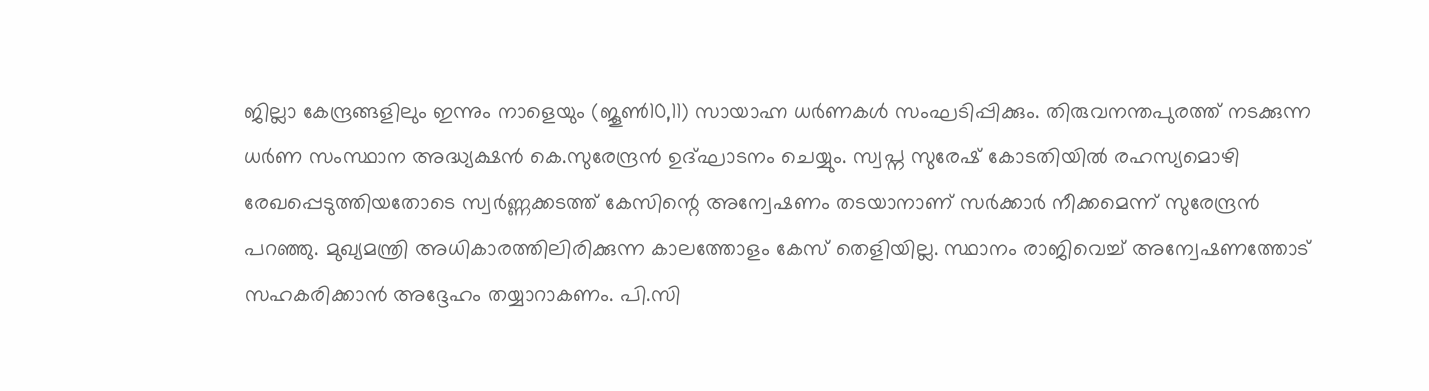ജില്ലാ കേന്ദ്രങ്ങളിലും ഇന്നും നാളെയും (ജൂണ്‍10,11) സായാഹ്ന ധര്‍ണകള്‍ സംഘടിപ്പിക്കും. തിരുവനന്തപുരത്ത് നടക്കുന്ന ധര്‍ണ സംസ്ഥാന അദ്ധ്യക്ഷന്‍ കെ.സുരേന്ദ്രന്‍ ഉദ്ഘാടനം ചെയ്യും. സ്വപ്ന സുരേഷ് കോടതിയില്‍ രഹസ്യമൊഴി രേഖപ്പെടുത്തിയതോടെ സ്വര്‍ണ്ണക്കടത്ത് കേസിന്റെ അന്വേഷണം തടയാനാണ് സര്‍ക്കാര്‍ നീക്കമെന്ന് സുരേന്ദ്രന്‍ പറഞ്ഞു. മുഖ്യമന്ത്രി അധികാരത്തിലിരിക്കുന്ന കാലത്തോളം കേസ് തെളിയില്ല. സ്ഥാനം രാജിവെച്ച് അന്വേഷണത്തോട് സഹകരിക്കാന്‍ അദ്ദേഹം തയ്യാറാകണം. പി.സി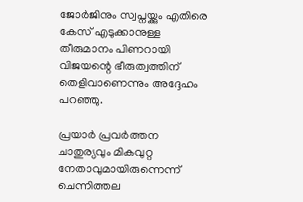ജോര്‍ജിനും സ്വപ്നയ്ക്കും എതിരെ കേസ് എടുക്കാനുള്ള തീരുമാനം പിണറായി വിജയന്റെ ഭീരുത്വത്തിന് തെളിവാണെന്നും അദ്ദേഹം പറഞ്ഞു.

പ്രയാര്‍ പ്രവര്‍ത്തന ചാതുര്യവും മികവുറ്റ നേതാവുമായിരുന്നെന്ന് ചെന്നിത്തല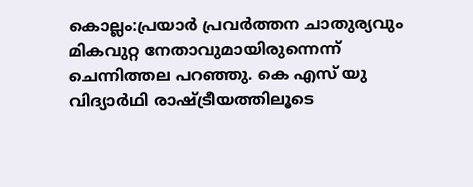കൊല്ലം:പ്രയാര്‍ പ്രവര്‍ത്തന ചാതുര്യവും മികവുറ്റ നേതാവുമായിരുന്നെന്ന് ചെന്നിത്തല പറഞ്ഞു. കെ എസ് യു വിദ്യാര്‍ഥി രാഷ്ട്രീയത്തിലൂടെ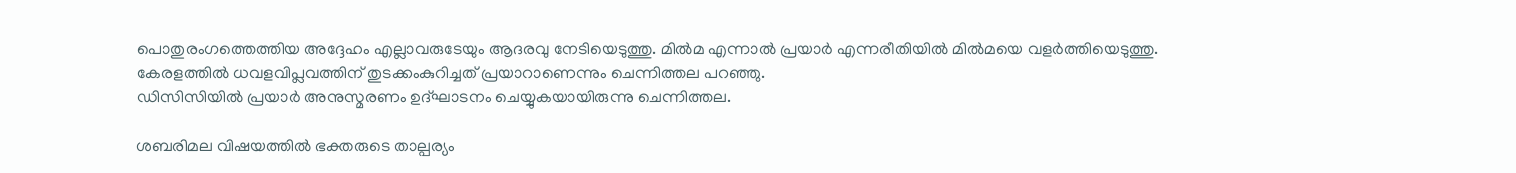പൊതുരംഗത്തെത്തിയ അദ്ദേഹം എല്ലാവരുടേയും ആദരവു നേടിയെടുത്തു. മില്‍മ എന്നാല്‍ പ്രയാര്‍ എന്നരീതിയില്‍ മില്‍മയെ വളര്‍ത്തിയെടുത്തു. കേരളത്തില്‍ ധവളവിപ്ലവത്തിന് തുടക്കംകുറിച്ചത് പ്രയാറാണെന്നും ചെന്നിത്തല പറഞ്ഞു.
ഡിസിസിയില്‍ പ്രയാര്‍ അനുസ്മരണം ഉദ്ഘാടനം ചെയ്യുകയായിരുന്നു ചെന്നിത്തല.

ശബരിമല വിഷയത്തില്‍ ഭക്തരുടെ താല്പര്യം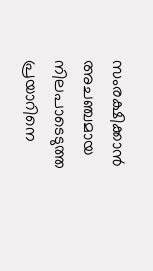സംരക്ഷിക്കാന്‍ അചഞ്ചമായ നിലപാടെടുത്ത പ്രയാറിനെ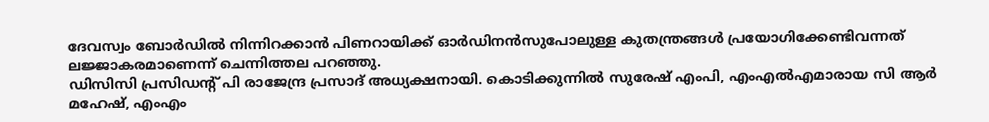ദേവസ്വം ബോര്‍ഡില്‍ നിന്നിറക്കാന്‍ പിണറായിക്ക് ഓര്‍ഡിനന്‍സുപോലുള്ള കുതന്ത്രങ്ങള്‍ പ്രയോഗിക്കേണ്ടിവന്നത് ലജ്ജാകരമാണെന്ന് ചെന്നിത്തല പറഞ്ഞു.
ഡിസിസി പ്രസിഡന്റ് പി രാജേന്ദ്ര പ്രസാദ് അധ്യക്ഷനായി. കൊടിക്കുന്നില്‍ സുരേഷ് എംപി, എംഎല്‍എമാരായ സി ആര്‍ മഹേഷ്, എംഎം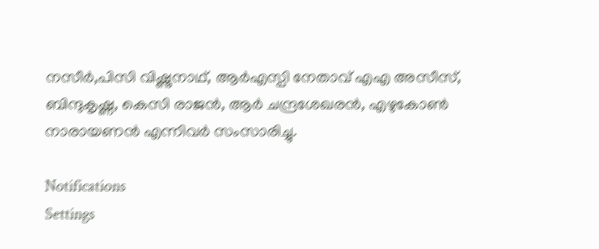നസീര്‍,പിസി വിഷ്ണുനാഥ്, ആര്‍എസ്പി നേതാവ് എഎ അസീസ്, ബിന്ദുകൃഷ്ണ, കെസി രാജന്‍, ആര്‍ ചന്ദ്രശേഖരന്‍, എഴുകോണ്‍ നാരായണന്‍ എന്നിവര്‍ സംസാരിച്ചു.

Notifications
Settings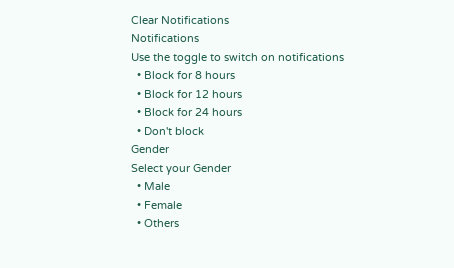Clear Notifications
Notifications
Use the toggle to switch on notifications
  • Block for 8 hours
  • Block for 12 hours
  • Block for 24 hours
  • Don't block
Gender
Select your Gender
  • Male
  • Female
  • Others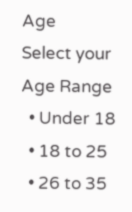Age
Select your Age Range
  • Under 18
  • 18 to 25
  • 26 to 35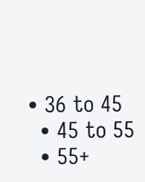• 36 to 45
  • 45 to 55
  • 55+